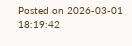Posted on 2026-03-01 18:19:42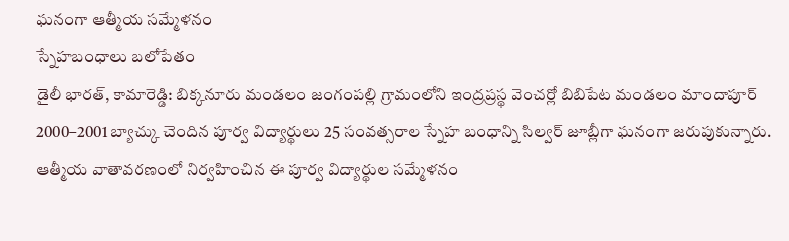ఘనంగా ఆత్మీయ సమ్మేళనం
స్నేహబంధాలు బలోపేతం
డైలీ భారత్, కామారెడ్డి: బిక్కనూరు మండలం జంగంపల్లి గ్రామంలోని ఇంద్రప్రస్థ వెంచర్లో బిబిపేట మండలం మాందాపూర్ 2000–2001 బ్యాచ్కు చెందిన పూర్వ విద్యార్థులు 25 సంవత్సరాల స్నేహ బంధాన్ని సిల్వర్ జూబ్లీగా ఘనంగా జరుపుకున్నారు. ఆత్మీయ వాతావరణంలో నిర్వహించిన ఈ పూర్వ విద్యార్థుల సమ్మేళనం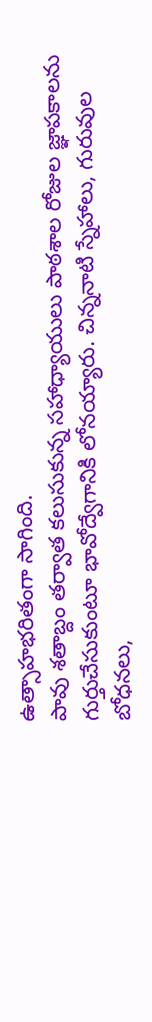ఉత్సాహభరితంగా సాగింది.
పావు శతాబ్దం తర్వాత కలుసుకున్న సహాధ్యాయులు పాఠశాల రోజుల జ్ఞాపకాలను గుర్తుచేసుకుంటూ భావోద్వేగానికి లోనయ్యారు. చిన్ననాటి స్నేహాలు, గురువుల బోధనలు,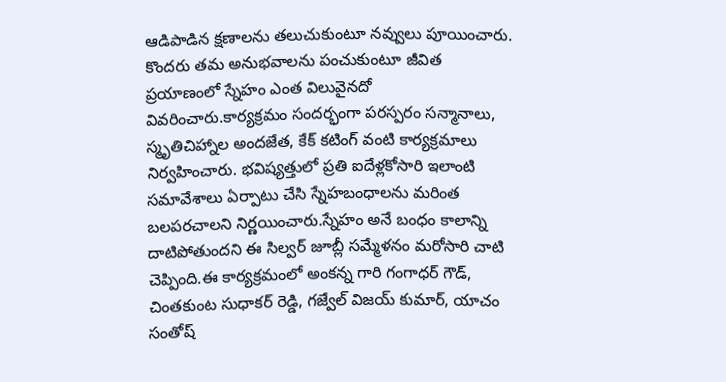ఆడిపాడిన క్షణాలను తలుచుకుంటూ నవ్వులు పూయించారు. కొందరు తమ అనుభవాలను పంచుకుంటూ జీవిత ప్రయాణంలో స్నేహం ఎంత విలువైనదో వివరించారు.కార్యక్రమం సందర్భంగా పరస్పరం సన్మానాలు, స్మృతిచిహ్నాల అందజేత, కేక్ కటింగ్ వంటి కార్యక్రమాలు నిర్వహించారు. భవిష్యత్తులో ప్రతి ఐదేళ్లకోసారి ఇలాంటి సమావేశాలు ఏర్పాటు చేసి స్నేహబంధాలను మరింత బలపరచాలని నిర్ణయించారు.స్నేహం అనే బంధం కాలాన్ని దాటిపోతుందని ఈ సిల్వర్ జూబ్లీ సమ్మేళనం మరోసారి చాటి చెప్పింది.ఈ కార్యక్రమంలో అంకన్న గారి గంగాధర్ గౌడ్, చింతకుంట సుధాకర్ రెడ్డి, గజ్వేల్ విజయ్ కుమార్, యాచం సంతోష్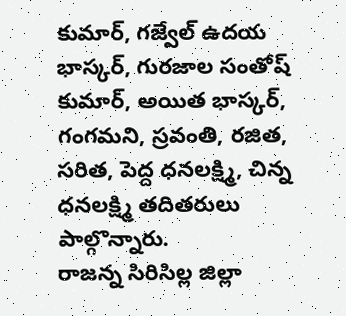కుమార్, గజ్వేల్ ఉదయ భాస్కర్, గురజాల సంతోష్ కుమార్, అయిత భాస్కర్, గంగమని, స్రవంతి, రజిత, సరిత, పెద్ద ధనలక్ష్మి, చిన్న ధనలక్ష్మి తదితరులు పాల్గొన్నారు.
రాజన్న సిరిసిల్ల జిల్లా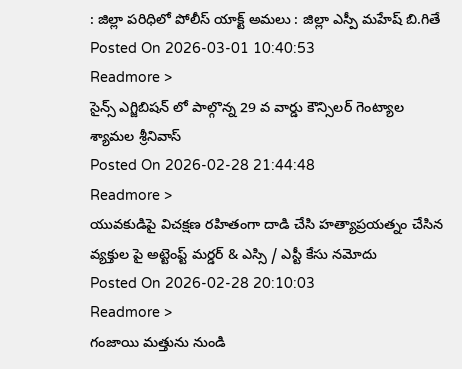: జిల్లా పరిధిలో పోలీస్ యాక్ట్ అమలు : జిల్లా ఎస్పీ మహేష్ బి.గితే
Posted On 2026-03-01 10:40:53
Readmore >
సైన్స్ ఎగ్జిబిషన్ లో పాల్గొన్న 29 వ వార్డు కౌన్సిలర్ గెంట్యాల శ్యామల శ్రీనివాస్
Posted On 2026-02-28 21:44:48
Readmore >
యువకుడిపై విచక్షణ రహితంగా దాడి చేసి హత్యాప్రయత్నం చేసిన వ్యక్తుల పై అట్టెంప్ట్ మర్డర్ & ఎస్సి / ఎస్టీ కేసు నమోదు
Posted On 2026-02-28 20:10:03
Readmore >
గంజాయి మత్తును నుండి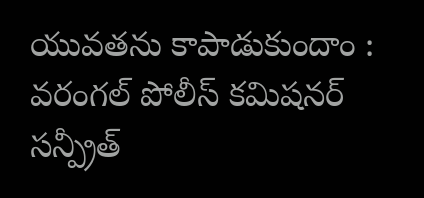యువతను కాపాడుకుందాం : వరంగల్ పోలీస్ కమిషనర్ సన్ప్రీత్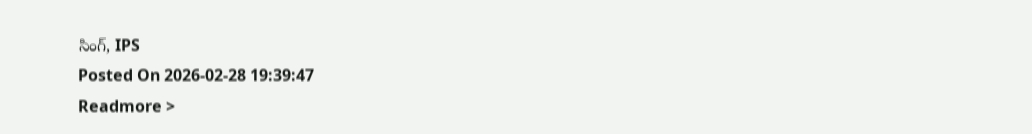సింగ్, IPS
Posted On 2026-02-28 19:39:47
Readmore >